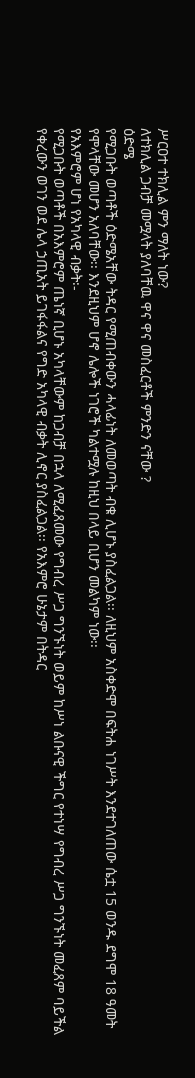ሥርዐተ ተክሊል ምን ማለት ነው?
ለተክሊል ጋብቻ መሟላት ያለባቸዉ ዋና ዋና መስፈርቶች ምንድን ናቸው ?
ዕድሜ
የሚጋቡት ወጣቶች ዕድሜአቸው ትዳር የሚጠብቀውን ሓላፊነት ለመወጣት ብቁ ሊሆኑ ያስፈልጋል፡፡ ለዚህም አስቀድሞ በፍትሐ ነገሥት እንደተገለጠው ሴቷ 15 ወንዱ ደግሞ 18 ዓመት የሞላቸው መሆን አለባቸው፡፡ እንደዚህም ሆኖ ሌሎች ነገሮች ካልተሟሉ ከዚህ በላይ ቢሆን መልካም ነው፡፡
የአእምሮም ሆነ የአካላዊ ብቃት፡-
የሚጋቡት ወጣቶች በአእምሮም ጤነኛ ቢሆኑ አካላቸውም ከጋብቻ በኋላ ለሚፈጸመው የግብረ ሥጋ ግንኙነት ወይም ከሥነ ልቡናዊ ችግር የተነሣ የግብረ ሥጋ ግንኙነት መፈጸም ባይችል የቀረውን ወገን ወደ ሌላ ኃጢአት ይገፋፋልና የግድ አካላዊ ብቃት ሊኖር ያስፈልጋል፡፡ የአእምሮ ሁኔታም በትዳር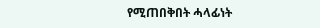የሚጠበቅበት ሓላፊነት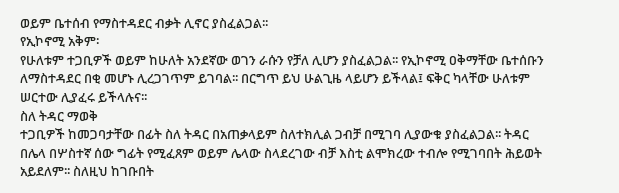ወይም ቤተሰብ የማስተዳደር ብቃት ሊኖር ያስፈልጋል፡፡
የኢኮኖሚ አቅም፡
የሁለቱም ተጋቢዎች ወይም ከሁለት አንደኛው ወገን ራሱን የቻለ ሊሆን ያስፈልጋል፡፡ የኢኮኖሚ ዐቅማቸው ቤተሰቡን ለማስተዳደር በቂ መሆኑ ሊረጋገጥም ይገባል፡፡ በርግጥ ይህ ሁልጊዜ ላይሆን ይችላል፤ ፍቅር ካላቸው ሁለቱም ሠርተው ሊያፈሩ ይችላሉና፡፡
ስለ ትዳር ማወቅ
ተጋቢዎች ከመጋባታቸው በፊት ስለ ትዳር በአጠቃላይም ስለተክሊል ጋብቻ በሚገባ ሊያውቁ ያስፈልጋል፡፡ ትዳር በሌላ በሦስተኛ ሰው ግፊት የሚፈጸም ወይም ሌላው ስላደረገው ብቻ እስቲ ልሞክረው ተብሎ የሚገባበት ሕይወት አይደለም፡፡ ስለዚህ ከገቡበት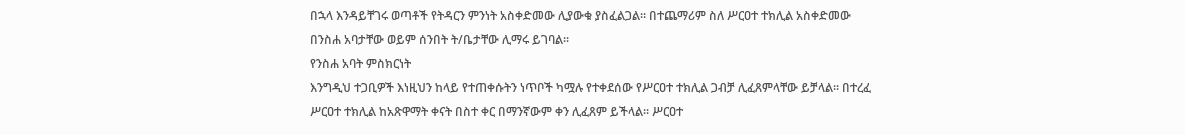በኋላ እንዳይቸገሩ ወጣቶች የትዳርን ምንነት አስቀድመው ሊያውቁ ያስፈልጋል፡፡ በተጨማሪም ስለ ሥርዐተ ተክሊል አስቀድመው በንስሐ አባታቸው ወይም ሰንበት ት/ቤታቸው ሊማሩ ይገባል፡፡
የንስሐ አባት ምስክርነት
እንግዲህ ተጋቢዎች እነዚህን ከላይ የተጠቀሱትን ነጥቦች ካሟሉ የተቀደሰው የሥርዐተ ተክሊል ጋብቻ ሊፈጸምላቸው ይቻላል፡፡ በተረፈ ሥርዐተ ተክሊል ከአጽዋማት ቀናት በስተ ቀር በማንኛውም ቀን ሊፈጸም ይችላል፡፡ ሥርዐተ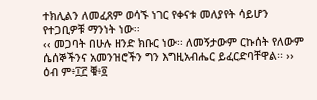ተክሊልን ለመፈጸም ወሳኙ ነገር የቀናቱ መለያየት ሳይሆን የተጋቢዎቹ ማንነት ነው፡፡
‹‹ መጋባት በሁሉ ዘንድ ክቡር ነው፡፡ ለመኝታውም ርኩሰት የለውም ሴሰኞችንና አመንዝሮችን ግን እግዚአብሔር ይፈርድባቸዋል፡፡ ›› ዕብ ም፥፲፫ ቑ፥፬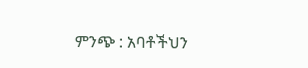ምንጭ : አባቶችህን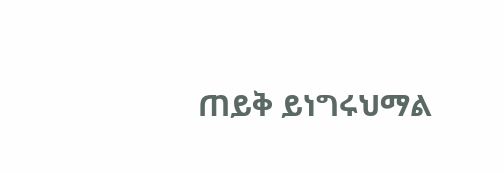ጠይቅ ይነግሩህማል